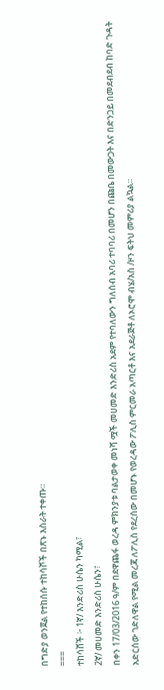በግድያ ወንጀል የተከሰሱ ተከሳሾች በጽኑ እስራት ተቀጡ።
===
ተከሳሸች ፦ 1ኛ/ እንድሪስ ሁሴን ካሚል፣
2ኛ/ መሀመድ እንድሪስ ሁሴን፣
በቀን 17/03/2016 ዓ/ም በደዋጨፋ ወረዳ ምክንያቱ ባልታወቀ መነሻ ሟች መሀመድ እንድሪስ አደም የተባለውን ግለሰብ አባሪ ተባባሪ በመሆን በጩቤ በመውጋት እና በድንጋይ በመደብደብ ከባድ ጉዳት አድርሰው ገድለዋል የሚል መረጃ ለፖሊስ የደረሰው በመሆኑ የወረዳው ፖሊስ ምርመራ አጣርቶ እና አደራጅቶ ለኦሮሞ ብሄ/አስ /ዞን ፍትህ መምሪያ ልኳል።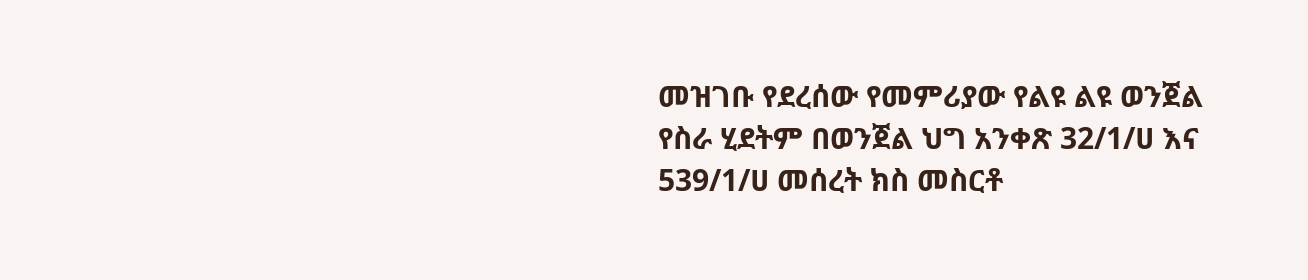መዝገቡ የደረሰው የመምሪያው የልዩ ልዩ ወንጀል የስራ ሂደትም በወንጀል ህግ አንቀጽ 32/1/ሀ እና 539/1/ሀ መሰረት ክስ መስርቶ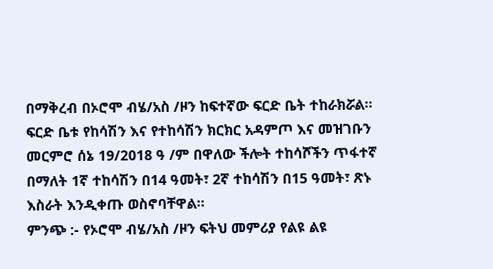በማቅረብ በኦሮሞ ብሄ/አስ /ዞን ከፍተኛው ፍርድ ቤት ተከራክሯል።
ፍርድ ቤቱ የከሳሽን እና የተከሳሽን ክርክር አዳምጦ እና መዝገቡን መርምሮ ሰኔ 19/2018 ዓ /ም በዋለው ችሎት ተከሳሾችን ጥፋተኛ በማለት 1ኛ ተከሳሽን በ14 ዓመት፣ 2ኛ ተከሳሽን በ15 ዓመት፣ ጽኑ እስራት እንዲቀጡ ወስኖባቸዋል።
ምንጭ :- የኦሮሞ ብሄ/አስ /ዞን ፍትህ መምሪያ የልዩ ልዩ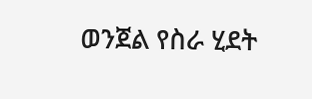ወንጀል የስራ ሂደት